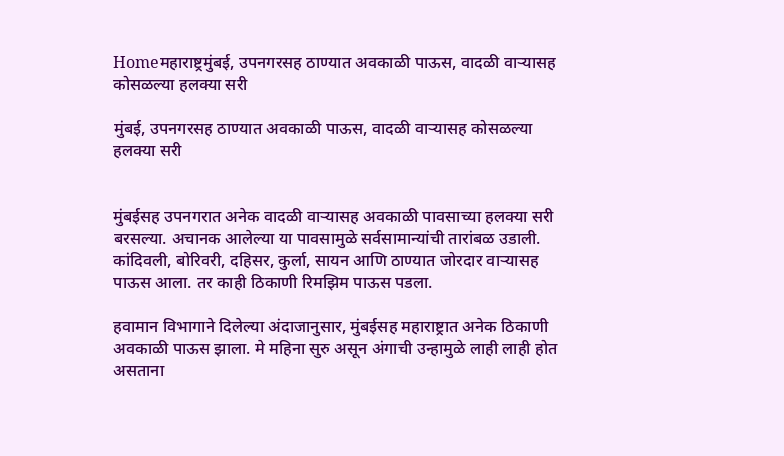Homeमहाराष्ट्रमुंबई, उपनगरसह ठाण्यात अवकाळी पाऊस, वादळी वाऱ्यासह कोसळल्या हलक्या सरी

मुंबई, उपनगरसह ठाण्यात अवकाळी पाऊस, वादळी वाऱ्यासह कोसळल्या हलक्या सरी


मुंबईसह उपनगरात अनेक वादळी वाऱ्यासह अवकाळी पावसाच्या हलक्या सरी बरसल्या. अचानक आलेल्या या पावसामुळे सर्वसामान्यांची तारांबळ उडाली. कांदिवली, बोरिवरी, दहिसर, कुर्ला, सायन आणि ठाण्यात जोरदार वाऱ्यासह पाऊस आला. तर काही ठिकाणी रिमझिम पाऊस पडला.

हवामान विभागाने दिलेल्या अंदाजानुसार, मुंबईसह महाराष्ट्रात अनेक ठिकाणी अवकाळी पाऊस झाला. मे महिना सुरु असून अंगाची उन्हामुळे लाही लाही होत असताना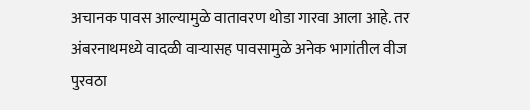अचानक पावस आल्यामुळे वातावरण थोडा गारवा आला आहे. तर अंबरनाथमध्ये वादळी वाऱ्यासह पावसामुळे अनेक भागांतील वीज पुरवठा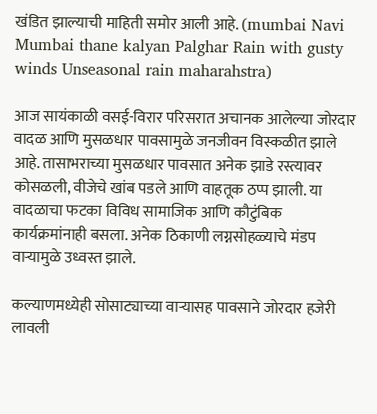खंडित झाल्याची माहिती समोर आली आहे. (mumbai Navi Mumbai thane kalyan Palghar Rain with gusty winds Unseasonal rain maharahstra)

आज सायंकाळी वसई-विरार परिसरात अचानक आलेल्या जोरदार वादळ आणि मुसळधार पावसामुळे जनजीवन विस्कळीत झाले आहे. तासाभराच्या मुसळधार पावसात अनेक झाडे रस्त्यावर कोसळली, वीजेचे खांब पडले आणि वाहतूक ठप्प झाली. या वादळाचा फटका विविध सामाजिक आणि कौटुंबिक कार्यक्रमांनाही बसला. अनेक ठिकाणी लग्नसोहळ्याचे मंडप वाऱ्यामुळे उध्वस्त झाले.

कल्याणमध्येही सोसाट्याच्या वाऱ्यासह पावसाने जोरदार हजेरी लावली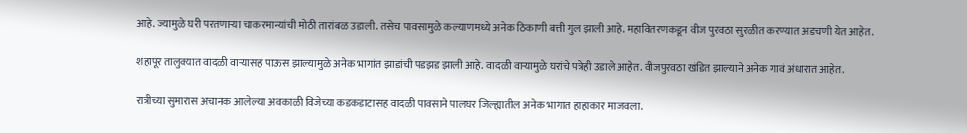आहे. ज्यामुळे घरी परतणाऱ्या चाकरमान्यांची मोठी तारांबळ उडाली. तसेच पावसामुळे कल्याणमध्ये अनेक ठिकाणी बत्ती गुल झाली आहे. महावितरणकडून वीज पुरवठा सुरळीत करण्यात अडचणी येत आहेत.

शहापूर तालुक्यात वादळी वाऱ्यासह पाऊस झाल्यामुळे अनेक भागांत झाडांची पडझड झाली आहे. वादळी वाऱ्यामुळे घरांचे पत्रेही उडाले आहेत. वीजपुरवठा खंडित झाल्याने अनेक गावं अंधारात आहेत.

रात्रीच्या सुमारास अचानक आलेल्या अवकाळी विजेच्या कडकडाटासह वादळी पावसाने पालघर जिल्ह्यातील अनेक भागात हाहाकार माजवला.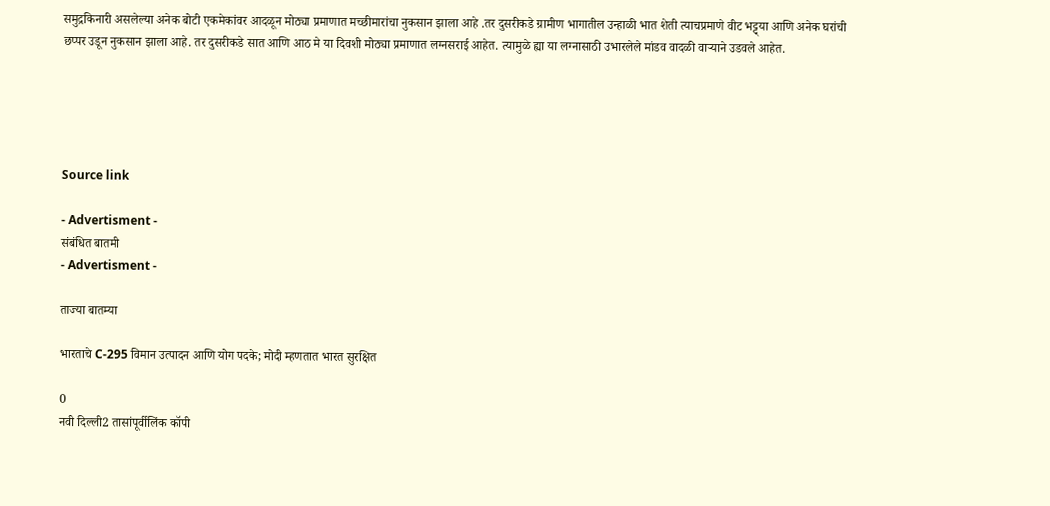समुद्रकिनारी असलेल्या अनेक बोटी एकमेकांवर आदळून मोठ्या प्रमाणात मच्छीमारांचा नुकसान झाला आहे .तर दुसरीकडे ग्रामीण भागातील उन्हाळी भात शेती त्याचप्रमाणे वीट भट्ट्या आणि अनेक घरांची छप्पर उडून नुकसान झाला आहे. तर दुसरीकडे सात आणि आठ मे या दिवशी मोठ्या प्रमाणात लग्नसराई आहेत. त्यामुळे ह्या या लग्नासाठी उभारलेले मांडव वादळी वाऱ्याने उडवले आहेत.





Source link

- Advertisment -
संबंधित बातमी
- Advertisment -

ताज्या बातम्या

भारताचे C-295 विमान उत्पादन आणि योग पदके; मोदी म्हणतात भारत सुरक्षित

0
नवी दिल्ली2 तासांपूर्वीलिंक कॉपी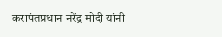करापंतप्रधान नरेंद्र मोदी यांनी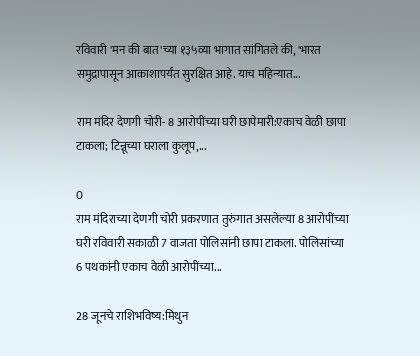रविवारी 'मन की बात'च्या १३५व्या भागात सांगितले की, 'भारत समुद्रापासून आकाशापर्यंत सुरक्षित आहे. याच महिन्यात...

राम मंदिर देणगी चोरी- 8 आरोपींच्या घरी छापेमारी:एकाच वेळी छापा टाकला; टिन्नूच्या घराला कुलूप,...

0
राम मंदिराच्या देणगी चोरी प्रकरणात तुरुंगात असलेल्या 8 आरोपींच्या घरी रविवारी सकाळी 7 वाजता पोलिसांनी छापा टाकला. पोलिसांच्या 6 पथकांनी एकाच वेळी आरोपींच्या...

28 जूनचे राशिभविष्य:मिथुन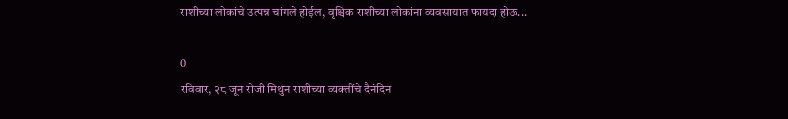राशीच्या लोकांचे उत्पन्न चांगले होईल, वृश्चिक राशीच्या लोकांना व्यवसायात फायदा होऊ...

0
रविवार, २८ जून रोजी मिथुन राशीच्या व्यक्तींचे दैनंदिन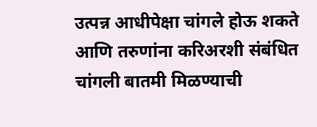उत्पन्न आधीपेक्षा चांगले होऊ शकते आणि तरुणांना करिअरशी संबंधित चांगली बातमी मिळण्याची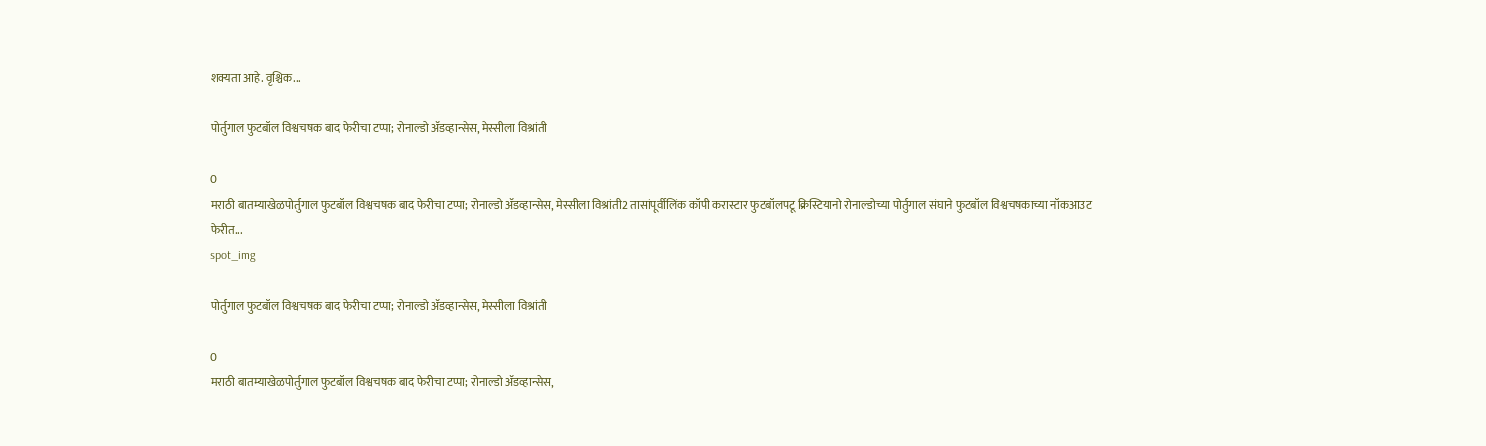शक्यता आहे. वृश्चिक...

पोर्तुगाल फुटबॉल विश्वचषक बाद फेरीचा टप्पा; रोनाल्डो ॲडव्हान्सेस, मेस्सीला विश्रांती

0
मराठी बातम्याखेळपोर्तुगाल फुटबॉल विश्वचषक बाद फेरीचा टप्पा; रोनाल्डो ॲडव्हान्सेस, मेस्सीला विश्रांती2 तासांपूर्वीलिंक कॉपी करास्टार फुटबॉलपटू क्रिस्टियानो रोनाल्डोच्या पोर्तुगाल संघाने फुटबॉल विश्वचषकाच्या नॉकआउट फेरीत...
spot_img

पोर्तुगाल फुटबॉल विश्वचषक बाद फेरीचा टप्पा; रोनाल्डो ॲडव्हान्सेस, मेस्सीला विश्रांती

0
मराठी बातम्याखेळपोर्तुगाल फुटबॉल विश्वचषक बाद फेरीचा टप्पा; रोनाल्डो ॲडव्हान्सेस,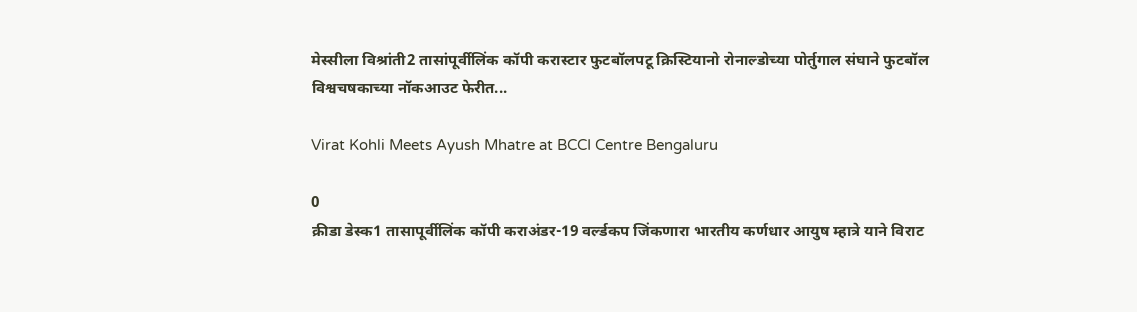मेस्सीला विश्रांती2 तासांपूर्वीलिंक कॉपी करास्टार फुटबॉलपटू क्रिस्टियानो रोनाल्डोच्या पोर्तुगाल संघाने फुटबॉल विश्वचषकाच्या नॉकआउट फेरीत...

Virat Kohli Meets Ayush Mhatre at BCCI Centre Bengaluru

0
क्रीडा डेस्क1 तासापूर्वीलिंक कॉपी कराअंडर-19 वर्ल्डकप जिंकणारा भारतीय कर्णधार आयुष म्हात्रे याने विराट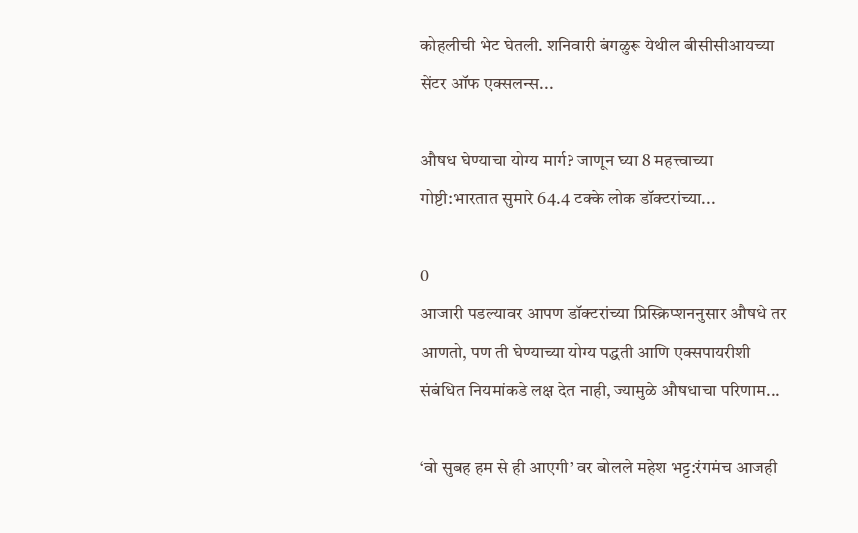कोहलीची भेट घेतली. शनिवारी बंगळुरू येथील बीसीसीआयच्या सेंटर ऑफ एक्सलन्स...

औषध घेण्याचा योग्य मार्ग? जाणून घ्या 8 महत्त्वाच्या गोष्टी:भारतात सुमारे 64.4 टक्के लोक डॉक्टरांच्या...

0
आजारी पडल्यावर आपण डॉक्टरांच्या प्रिस्क्रिप्शननुसार औषधे तर आणतो, पण ती घेण्याच्या योग्य पद्धती आणि एक्सपायरीशी संबंधित नियमांकडे लक्ष देत नाही, ज्यामुळे औषधाचा परिणाम...

‘वो सुबह हम से ही आएगी’ वर बोलले महेश भट्ट:रंगमंच आजही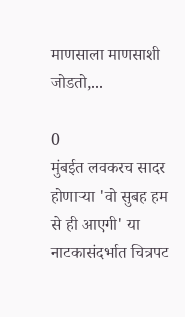माणसाला माणसाशी जोडतो,...

0
मुंबईत लवकरच सादर होणाऱ्या 'वो सुबह हम से ही आएगी' या नाटकासंदर्भात चित्रपट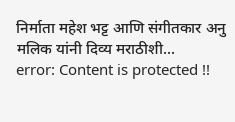निर्माता महेश भट्ट आणि संगीतकार अनु मलिक यांनी दिव्य मराठीशी...
error: Content is protected !!